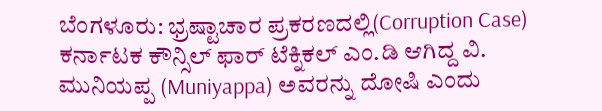ಬೆಂಗಳೂರು: ಭ್ರಷ್ಟಾಚಾರ ಪ್ರಕರಣದಲ್ಲಿ(Corruption Case) ಕರ್ನಾಟಕ ಕೌನ್ಸಿಲ್ ಫಾರ್ ಟೆಕ್ನಿಕಲ್ ಎಂ.ಡಿ ಆಗಿದ್ದ ವಿ. ಮುನಿಯಪ್ಪ (Muniyappa) ಅವರನ್ನು ದೋಷಿ ಎಂದು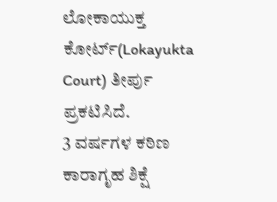ಲೋಕಾಯುಕ್ತ ಕೋರ್ಟ್(Lokayukta Court) ತೀರ್ಪು ಪ್ರಕಟಿಸಿದೆ.
3 ವರ್ಷಗಳ ಕಠಿಣ ಕಾರಾಗೃಹ ಶಿಕ್ಷೆ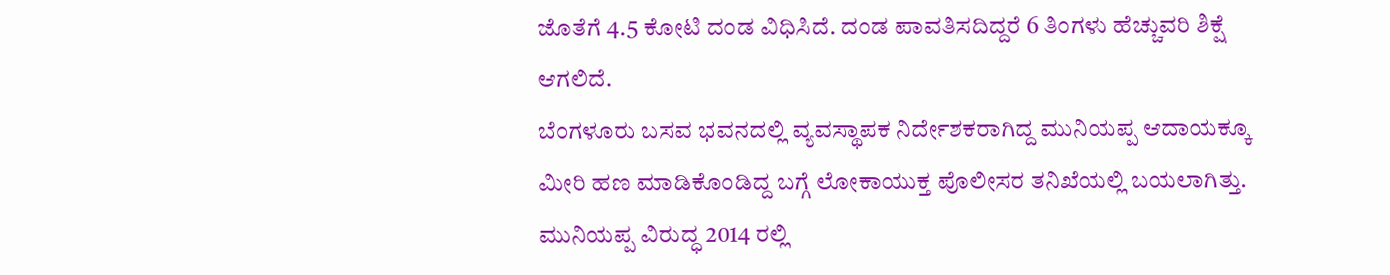ಜೊತೆಗೆ 4.5 ಕೋಟಿ ದಂಡ ವಿಧಿಸಿದೆ. ದಂಡ ಪಾವತಿಸದಿದ್ದರೆ 6 ತಿಂಗಳು ಹೆಚ್ಚುವರಿ ಶಿಕ್ಷೆ ಆಗಲಿದೆ.
ಬೆಂಗಳೂರು ಬಸವ ಭವನದಲ್ಲಿ ವ್ಯವಸ್ಥಾಪಕ ನಿರ್ದೇಶಕರಾಗಿದ್ದ ಮುನಿಯಪ್ಪ ಆದಾಯಕ್ಕೂ ಮೀರಿ ಹಣ ಮಾಡಿಕೊಂಡಿದ್ದ ಬಗ್ಗೆ ಲೋಕಾಯುಕ್ತ ಪೊಲೀಸರ ತನಿಖೆಯಲ್ಲಿ ಬಯಲಾಗಿತ್ತು. ಮುನಿಯಪ್ಪ ವಿರುದ್ಧ 2014 ರಲ್ಲಿ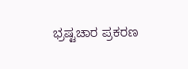ಭ್ರಷ್ಟಚಾರ ಪ್ರಕರಣ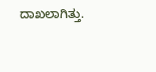ದಾಖಲಾಗಿತ್ತು.